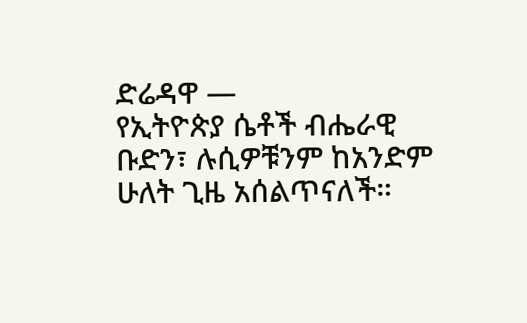ድሬዳዋ —
የኢትዮጵያ ሴቶች ብሔራዊ ቡድን፣ ሉሲዎቹንም ከአንድም ሁለት ጊዜ አሰልጥናለች።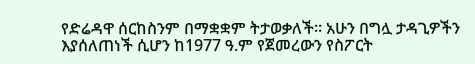የድሬዳዋ ሰርከስንም በማቋቋም ትታወቃለች፡፡ አሁን በግሏ ታዳጊዎችን እያሰለጠነች ሲሆን ከ1977 ዓ.ም የጀመረውን የስፖርት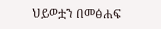ህይወቷን በመፅሐፍ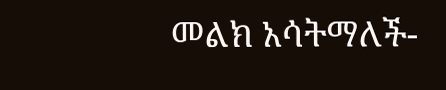መልክ አሳትማለች-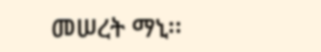መሠረት ማኒ፡፡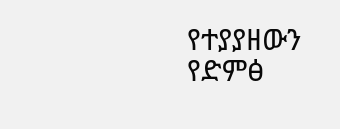የተያያዘውን የድምፅ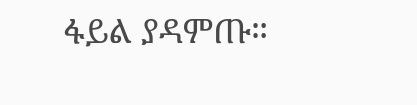ፋይል ያዳምጡ።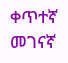ቀጥተኛ መገናኛ